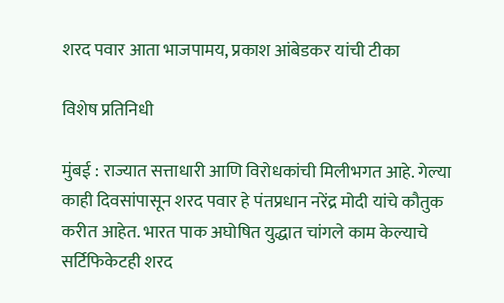शरद पवार आता भाजपामय, प्रकाश आंबेडकर यांची टीका

विशेष प्रतिनिधी

मुंबई : राज्यात सत्ताधारी आणि विरोधकांची मिलीभगत आहे. गेल्या काही दिवसांपासून शरद पवार हे पंतप्रधान नरेंद्र मोदी यांचे कौतुक करीत आहेत. भारत पाक अघोषित युद्धात चांगले काम केल्याचे सर्टिफिकेटही शरद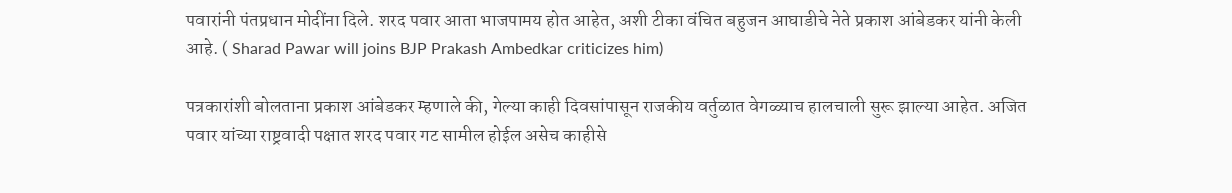पवारांनी पंतप्रधान मोदींना दिले. शरद पवार आता भाजपामय होत आहेत, अशी टीका वंचित बहुजन आघाडीचे नेते प्रकाश आंबेडकर यांनी केली आहे. ( Sharad Pawar will joins BJP Prakash Ambedkar criticizes him)

पत्रकारांशी बोलताना प्रकाश आंबेडकर म्हणाले की, गेल्या काही दिवसांपासून राजकीय वर्तुळात वेगळ्याच हालचाली सुरू झाल्या आहेत. अजित पवार यांच्या राष्ट्रवादी पक्षात शरद पवार गट सामील होईल असेच काहीसे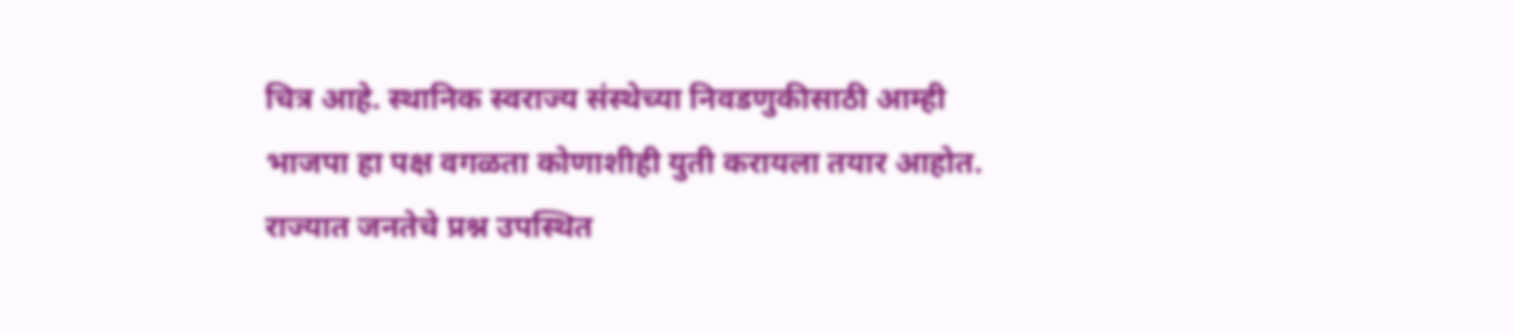चित्र आहे. स्थानिक स्वराज्य संस्थेच्या निवडणुकीसाठी आम्ही भाजपा हा पक्ष वगळता कोणाशीही युती करायला तयार आहोत. राज्यात जनतेचे प्रश्न उपस्थित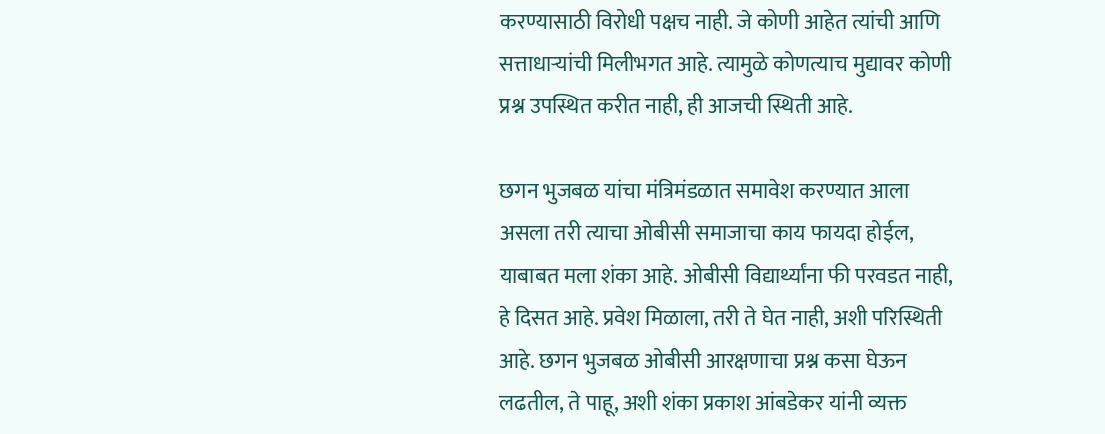करण्यासाठी विरोधी पक्षच नाही. जे कोणी आहेत त्यांची आणि सत्ताधाऱ्यांची मिलीभगत आहे. त्यामुळे कोणत्याच मुद्यावर कोणी प्रश्न उपस्थित करीत नाही, ही आजची स्थिती आहे.

छगन भुजबळ यांचा मंत्रिमंडळात समावेश करण्यात आला असला तरी त्याचा ओबीसी समाजाचा काय फायदा होईल, याबाबत मला शंका आहे. ओबीसी विद्यार्थ्यांना फी परवडत नाही, हे दिसत आहे. प्रवेश मिळाला, तरी ते घेत नाही, अशी परिस्थिती आहे. छगन भुजबळ ओबीसी आरक्षणाचा प्रश्न कसा घेऊन लढतील, ते पाहू, अशी शंका प्रकाश आंबडेकर यांनी व्यक्त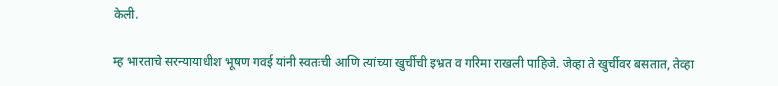केली.

म्ह भारताचे सरन्यायाधीश भूषण गवई यांनी स्वतःची आणि त्यांच्या खुर्चीची इभ्रत व गरिमा राखली पाहिजे. जेव्हा ते खुर्चीवर बसतात, तेव्हा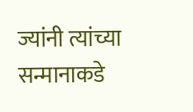ज्यांनी त्यांच्या सन्मानाकडे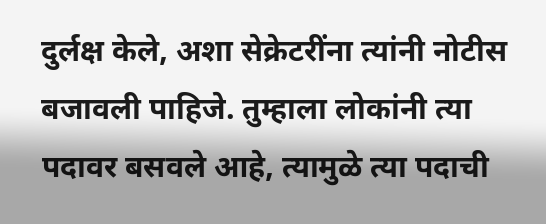दुर्लक्ष केले, अशा सेक्रेटरींना त्यांनी नोटीस बजावली पाहिजे. तुम्हाला लोकांनी त्या पदावर बसवले आहे, त्यामुळे त्या पदाची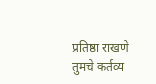प्रतिष्ठा राखणे तुमचे कर्तव्य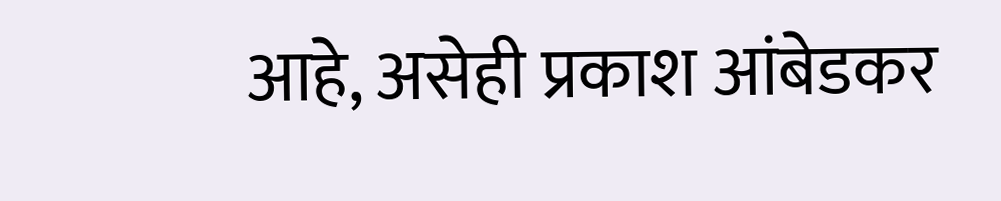आहे, असेही प्रकाश आंबेडकर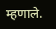म्हणाले.